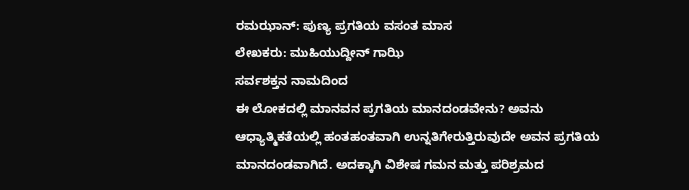ರಮಝಾನ್: ಪುಣ್ಯ ಪ್ರಗತಿಯ ವಸಂತ ಮಾಸ
ಲೇಖಕರು: ಮುಹಿಯುದ್ದೀನ್ ಗಾಝಿ
ಸರ್ವಶಕ್ತನ ನಾಮದಿಂದ
ಈ ಲೋಕದಲ್ಲಿ ಮಾನವನ ಪ್ರಗತಿಯ ಮಾನದಂಡವೇನು? ಅವನು ಆಧ್ಯಾತ್ಮಿಕತೆಯಲ್ಲಿ ಹಂತಹಂತವಾಗಿ ಉನ್ನತಿಗೇರುತ್ತಿರುವುದೇ ಅವನ ಪ್ರಗತಿಯ ಮಾನದಂಡವಾಗಿದೆ. ಅದಕ್ಕಾಗಿ ವಿಶೇಷ ಗಮನ ಮತ್ತು ಪರಿಶ್ರಮದ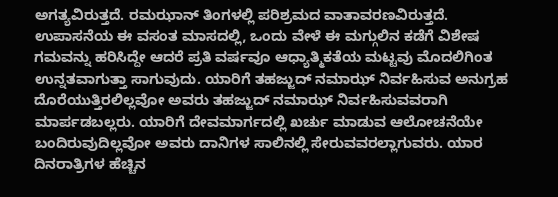ಅಗತ್ಯವಿರುತ್ತದೆ. ರಮಝಾನ್ ತಿಂಗಳಲ್ಲಿ ಪರಿಶ್ರಮದ ವಾತಾವರಣವಿರುತ್ತದೆ. ಉಪಾಸನೆಯ ಈ ವಸಂತ ಮಾಸದಲ್ಲಿ, ಒಂದು ವೇಳೆ ಈ ಮಗ್ಗುಲಿನ ಕಡೆಗೆ ವಿಶೇಷ ಗಮವನ್ನು ಹರಿಸಿದ್ದೇ ಆದರೆ ಪ್ರತಿ ವರ್ಷವೂ ಆಧ್ಯಾತ್ಮಿಕತೆಯ ಮಟ್ಟವು ಮೊದಲಿಗಿಂತ ಉನ್ನತವಾಗುತ್ತಾ ಸಾಗುವುದು. ಯಾರಿಗೆ ತಹಜ್ಜುದ್ ನಮಾಝ್ ನಿರ್ವಹಿಸುವ ಅನುಗ್ರಹ ದೊರೆಯುತ್ತಿರಲಿಲ್ಲವೋ ಅವರು ತಹಜ್ಜುದ್ ನಮಾಝ್ ನಿರ್ವಹಿಸುವವರಾಗಿ ಮಾರ್ಪಡಬಲ್ಲರು. ಯಾರಿಗೆ ದೇವಮಾರ್ಗದಲ್ಲಿ ಖರ್ಚು ಮಾಡುವ ಆಲೋಚನೆಯೇ ಬಂದಿರುವುದಿಲ್ಲವೋ ಅವರು ದಾನಿಗಳ ಸಾಲಿನಲ್ಲಿ ಸೇರುವವರಲ್ಲಾಗುವರು. ಯಾರ ದಿನರಾತ್ರಿಗಳ ಹೆಚ್ಚಿನ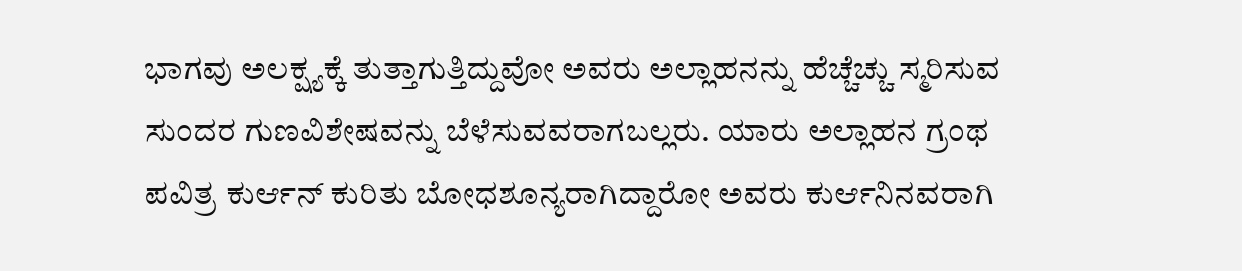ಭಾಗವು ಅಲಕ್ಷ್ಯಕ್ಕೆ ತುತ್ತಾಗುತ್ತಿದ್ದುವೋ ಅವರು ಅಲ್ಲಾಹನನ್ನು ಹೆಚ್ಚೆಚ್ಚು ಸ್ಮರಿಸುವ ಸುಂದರ ಗುಣವಿಶೇಷವನ್ನು ಬೆಳೆಸುವವರಾಗಬಲ್ಲರು. ಯಾರು ಅಲ್ಲಾಹನ ಗ್ರಂಥ ಪವಿತ್ರ ಕುರ್ಆನ್ ಕುರಿತು ಬೋಧಶೂನ್ಯರಾಗಿದ್ದಾರೋ ಅವರು ಕುರ್ಆನಿನವರಾಗಿ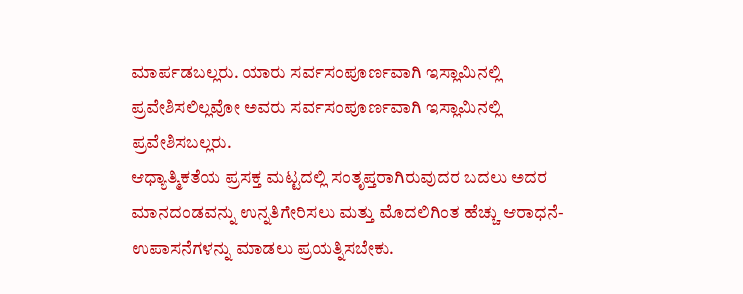ಮಾರ್ಪಡಬಲ್ಲರು. ಯಾರು ಸರ್ವಸಂಪೂರ್ಣವಾಗಿ ಇಸ್ಲಾಮಿನಲ್ಲಿ ಪ್ರವೇಶಿಸಲಿಲ್ಲವೋ ಅವರು ಸರ್ವಸಂಪೂರ್ಣವಾಗಿ ಇಸ್ಲಾಮಿನಲ್ಲಿ ಪ್ರವೇಶಿಸಬಲ್ಲರು.
ಆಧ್ಯಾತ್ಮಿಕತೆಯ ಪ್ರಸಕ್ತ ಮಟ್ಟದಲ್ಲಿ ಸಂತೃಪ್ತರಾಗಿರುವುದರ ಬದಲು ಅದರ ಮಾನದಂಡವನ್ನು ಉನ್ನತಿಗೇರಿಸಲು ಮತ್ತು ಮೊದಲಿಗಿಂತ ಹೆಚ್ಚು ಆರಾಧನೆ-ಉಪಾಸನೆಗಳನ್ನು ಮಾಡಲು ಪ್ರಯತ್ನಿಸಬೇಕು.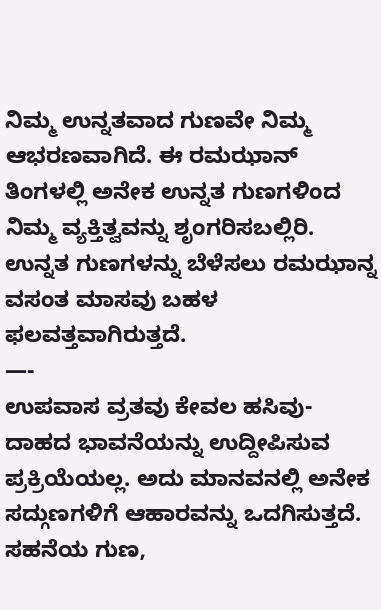ನಿಮ್ಮ ಉನ್ನತವಾದ ಗುಣವೇ ನಿಮ್ಮ ಆಭರಣವಾಗಿದೆ. ಈ ರಮಝಾನ್ ತಿಂಗಳಲ್ಲಿ ಅನೇಕ ಉನ್ನತ ಗುಣಗಳಿಂದ ನಿಮ್ಮ ವ್ಯಕ್ತಿತ್ವವನ್ನು ಶೃಂಗರಿಸಬಲ್ಲಿರಿ. ಉನ್ನತ ಗುಣಗಳನ್ನು ಬೆಳೆಸಲು ರಮಝಾನ್ನ ವಸಂತ ಮಾಸವು ಬಹಳ ಫಲವತ್ತವಾಗಿರುತ್ತದೆ.
—-
ಉಪವಾಸ ವ್ರತವು ಕೇವಲ ಹಸಿವು-ದಾಹದ ಭಾವನೆಯನ್ನು ಉದ್ದೀಪಿಸುವ ಪ್ರಕ್ರಿಯೆಯಲ್ಲ. ಅದು ಮಾನವನಲ್ಲಿ ಅನೇಕ ಸದ್ಗುಣಗಳಿಗೆ ಆಹಾರವನ್ನು ಒದಗಿಸುತ್ತದೆ. ಸಹನೆಯ ಗುಣ,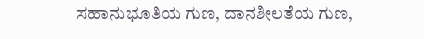ಸಹಾನುಭೂತಿಯ ಗುಣ, ದಾನಶೀಲತೆಯ ಗುಣ,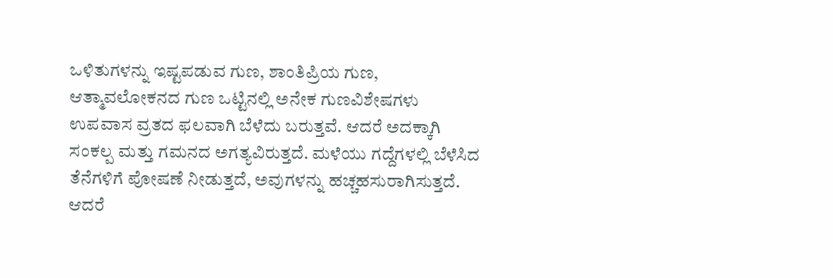ಒಳಿತುಗಳನ್ನು ಇಷ್ಟಪಡುವ ಗುಣ, ಶಾಂತಿಪ್ರಿಯ ಗುಣ, ಆತ್ಮಾವಲೋಕನದ ಗುಣ ಒಟ್ಟಿನಲ್ಲಿ ಅನೇಕ ಗುಣವಿಶೇಷಗಳು ಉಪವಾಸ ವ್ರತದ ಫಲವಾಗಿ ಬೆಳೆದು ಬರುತ್ತವೆ. ಆದರೆ ಅದಕ್ಕಾಗಿ ಸಂಕಲ್ಪ ಮತ್ತು ಗಮನದ ಅಗತ್ಯವಿರುತ್ತದೆ. ಮಳೆಯು ಗದ್ದೆಗಳಲ್ಲಿ ಬೆಳೆಸಿದ ತೆನೆಗಳಿಗೆ ಪೋಷಣೆ ನೀಡುತ್ತದೆ, ಅವುಗಳನ್ನು ಹಚ್ಚಹಸುರಾಗಿಸುತ್ತದೆ. ಆದರೆ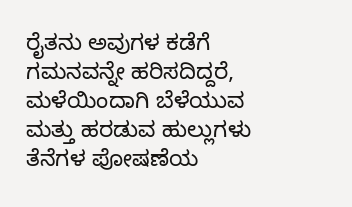ರೈತನು ಅವುಗಳ ಕಡೆಗೆ ಗಮನವನ್ನೇ ಹರಿಸದಿದ್ದರೆ, ಮಳೆಯಿಂದಾಗಿ ಬೆಳೆಯುವ ಮತ್ತು ಹರಡುವ ಹುಲ್ಲುಗಳು ತೆನೆಗಳ ಪೋಷಣೆಯ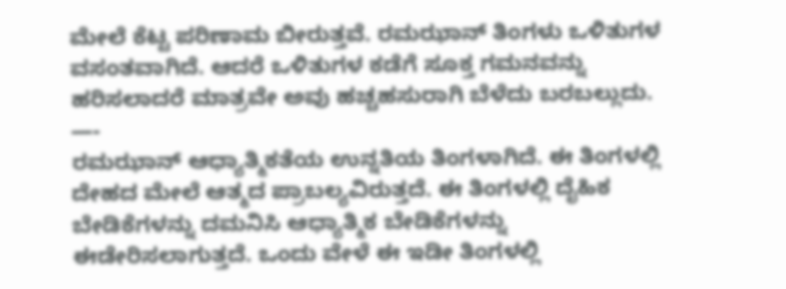ಮೇಲೆ ಕೆಟ್ಟ ಪರಿಣಾಮ ಬೀರುತ್ತವೆ. ರಮಝಾನ್ ತಿಂಗಳು ಒಳಿತುಗಳ ವಸಂತವಾಗಿದೆ. ಆದರೆ ಒಳಿತುಗಳ ಕಡೆಗೆ ಸೂಕ್ತ ಗಮನವನ್ನು ಹರಿಸಲಾದರೆ ಮಾತ್ರವೇ ಅವು ಹಚ್ಚಹಸುರಾಗಿ ಬೆಳೆದು ಬರಬಲ್ಲುದು.
—-
ರಮಝಾನ್ ಆಧ್ಯಾತ್ಮಿಕತೆಯ ಉನ್ನತಿಯ ತಿಂಗಳಾಗಿದೆ. ಈ ತಿಂಗಳಲ್ಲಿ ದೇಹದ ಮೇಲೆ ಆತ್ಮದ ಪ್ರಾಬಲ್ಯವಿರುತ್ತದೆ. ಈ ತಿಂಗಳಲ್ಲಿ ದೈಹಿಕ ಬೇಡಿಕೆಗಳನ್ನು ದಮನಿಸಿ ಆಧ್ಯಾತ್ಮಿಕ ಬೇಡಿಕೆಗಳನ್ನು ಈಡೇರಿಸಲಾಗುತ್ತದೆ. ಒಂದು ವೇಳೆ ಈ ಇಡೀ ತಿಂಗಳಲ್ಲಿ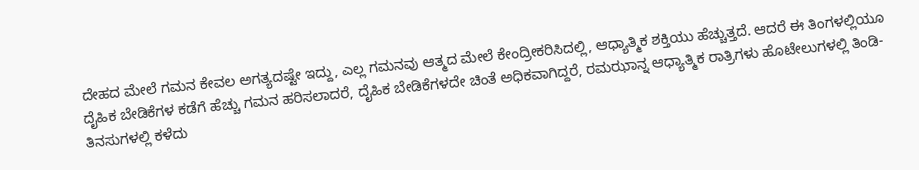ದೇಹದ ಮೇಲೆ ಗಮನ ಕೇವಲ ಅಗತ್ಯದಷ್ಟೇ ಇದ್ದು, ಎಲ್ಲ ಗಮನವು ಆತ್ಮದ ಮೇಲೆ ಕೇಂದ್ರೀಕರಿಸಿದಲ್ಲಿ, ಆಧ್ಯಾತ್ಮಿಕ ಶಕ್ತಿಯು ಹೆಚ್ಚುತ್ತದೆ. ಆದರೆ ಈ ತಿಂಗಳಲ್ಲಿಯೂ ದೈಹಿಕ ಬೇಡಿಕೆಗಳ ಕಡೆಗೆ ಹೆಚ್ಚು ಗಮನ ಹರಿಸಲಾದರೆ, ದೈಹಿಕ ಬೇಡಿಕೆಗಳದೇ ಚಿಂತೆ ಅಧಿಕವಾಗಿದ್ದರೆ, ರಮಝಾನ್ನ ಆಧ್ಯಾತ್ಮಿಕ ರಾತ್ರಿಗಳು ಹೊಟೇಲುಗಳಲ್ಲಿ ತಿಂಡಿ-ತಿನಸುಗಳಲ್ಲಿ ಕಳೆದು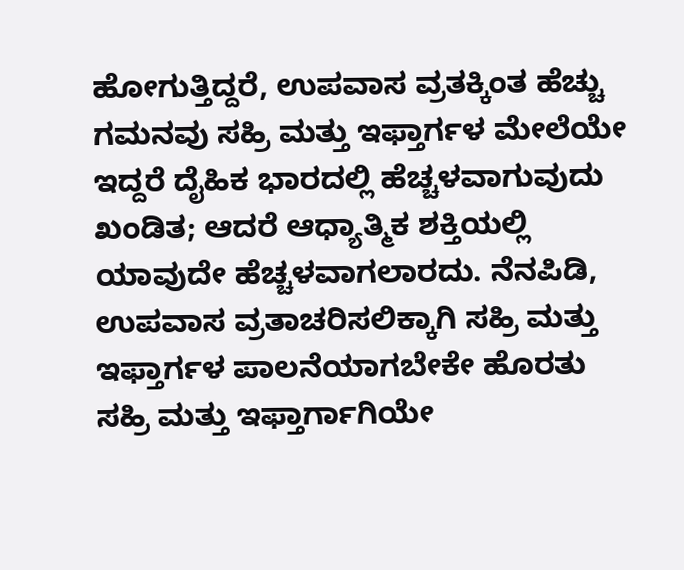ಹೋಗುತ್ತಿದ್ದರೆ, ಉಪವಾಸ ವ್ರತಕ್ಕಿಂತ ಹೆಚ್ಚು ಗಮನವು ಸಹ್ರಿ ಮತ್ತು ಇಫ್ತಾರ್ಗಳ ಮೇಲೆಯೇ ಇದ್ದರೆ ದೈಹಿಕ ಭಾರದಲ್ಲಿ ಹೆಚ್ಚಳವಾಗುವುದು ಖಂಡಿತ; ಆದರೆ ಆಧ್ಯಾತ್ಮಿಕ ಶಕ್ತಿಯಲ್ಲಿ ಯಾವುದೇ ಹೆಚ್ಚಳವಾಗಲಾರದು. ನೆನಪಿಡಿ, ಉಪವಾಸ ವ್ರತಾಚರಿಸಲಿಕ್ಕಾಗಿ ಸಹ್ರಿ ಮತ್ತು ಇಫ್ತಾರ್ಗಳ ಪಾಲನೆಯಾಗಬೇಕೇ ಹೊರತು ಸಹ್ರಿ ಮತ್ತು ಇಫ್ತಾರ್ಗಾಗಿಯೇ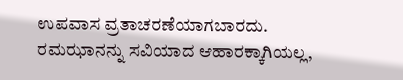ಉಪವಾಸ ವ್ರತಾಚರಣೆಯಾಗಬಾರದು. ರಮಝಾನನ್ನು ಸವಿಯಾದ ಆಹಾರಕ್ಕಾಗಿಯಲ್ಲ,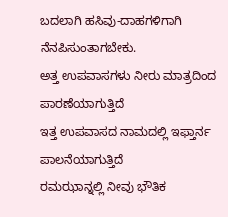ಬದಲಾಗಿ ಹಸಿವು-ದಾಹಗಳಿಗಾಗಿ ನೆನಪಿಸುಂತಾಗಬೇಕು.
ಅತ್ತ ಉಪವಾಸಗಳು ನೀರು ಮಾತ್ರದಿಂದ ಪಾರಣೆಯಾಗುತ್ತಿದೆ
ಇತ್ತ ಉಪವಾಸದ ನಾಮದಲ್ಲಿ ಇಫ್ತಾರ್ನ ಪಾಲನೆಯಾಗುತ್ತಿದೆ
ರಮಝಾನ್ನಲ್ಲಿ ನೀವು ಭೌತಿಕ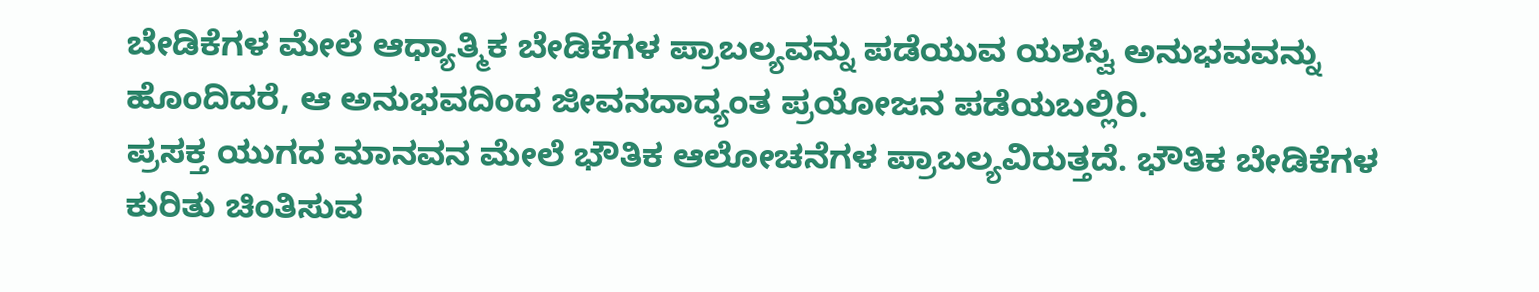ಬೇಡಿಕೆಗಳ ಮೇಲೆ ಆಧ್ಯಾತ್ಮಿಕ ಬೇಡಿಕೆಗಳ ಪ್ರಾಬಲ್ಯವನ್ನು ಪಡೆಯುವ ಯಶಸ್ವಿ ಅನುಭವವನ್ನು ಹೊಂದಿದರೆ, ಆ ಅನುಭವದಿಂದ ಜೀವನದಾದ್ಯಂತ ಪ್ರಯೋಜನ ಪಡೆಯಬಲ್ಲಿರಿ.
ಪ್ರಸಕ್ತ ಯುಗದ ಮಾನವನ ಮೇಲೆ ಭೌತಿಕ ಆಲೋಚನೆಗಳ ಪ್ರಾಬಲ್ಯವಿರುತ್ತದೆ. ಭೌತಿಕ ಬೇಡಿಕೆಗಳ ಕುರಿತು ಚಿಂತಿಸುವ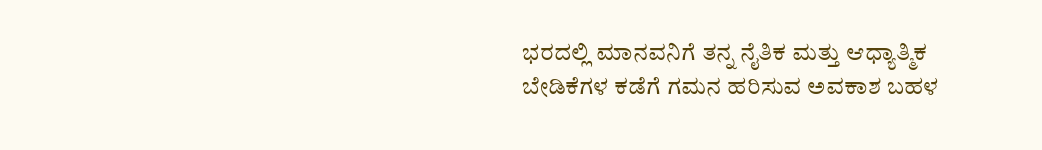ಭರದಲ್ಲಿ ಮಾನವನಿಗೆ ತನ್ನ ನೈತಿಕ ಮತ್ತು ಆಧ್ಯಾತ್ಮಿಕ ಬೇಡಿಕೆಗಳ ಕಡೆಗೆ ಗಮನ ಹರಿಸುವ ಅವಕಾಶ ಬಹಳ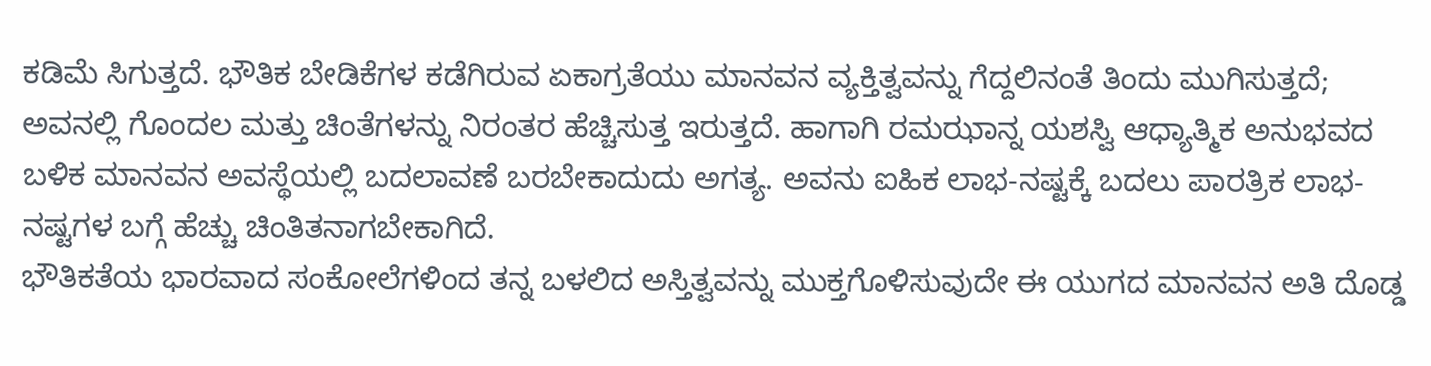ಕಡಿಮೆ ಸಿಗುತ್ತದೆ. ಭೌತಿಕ ಬೇಡಿಕೆಗಳ ಕಡೆಗಿರುವ ಏಕಾಗ್ರತೆಯು ಮಾನವನ ವ್ಯಕ್ತಿತ್ವವನ್ನು ಗೆದ್ದಲಿನಂತೆ ತಿಂದು ಮುಗಿಸುತ್ತದೆ; ಅವನಲ್ಲಿ ಗೊಂದಲ ಮತ್ತು ಚಿಂತೆಗಳನ್ನು ನಿರಂತರ ಹೆಚ್ಚಿಸುತ್ತ ಇರುತ್ತದೆ. ಹಾಗಾಗಿ ರಮಝಾನ್ನ ಯಶಸ್ವಿ ಆಧ್ಯಾತ್ಮಿಕ ಅನುಭವದ ಬಳಿಕ ಮಾನವನ ಅವಸ್ಥೆಯಲ್ಲಿ ಬದಲಾವಣೆ ಬರಬೇಕಾದುದು ಅಗತ್ಯ. ಅವನು ಐಹಿಕ ಲಾಭ-ನಷ್ಟಕ್ಕೆ ಬದಲು ಪಾರತ್ರಿಕ ಲಾಭ-ನಷ್ಟಗಳ ಬಗ್ಗೆ ಹೆಚ್ಚು ಚಿಂತಿತನಾಗಬೇಕಾಗಿದೆ.
ಭೌತಿಕತೆಯ ಭಾರವಾದ ಸಂಕೋಲೆಗಳಿಂದ ತನ್ನ ಬಳಲಿದ ಅಸ್ತಿತ್ವವನ್ನು ಮುಕ್ತಗೊಳಿಸುವುದೇ ಈ ಯುಗದ ಮಾನವನ ಅತಿ ದೊಡ್ಡ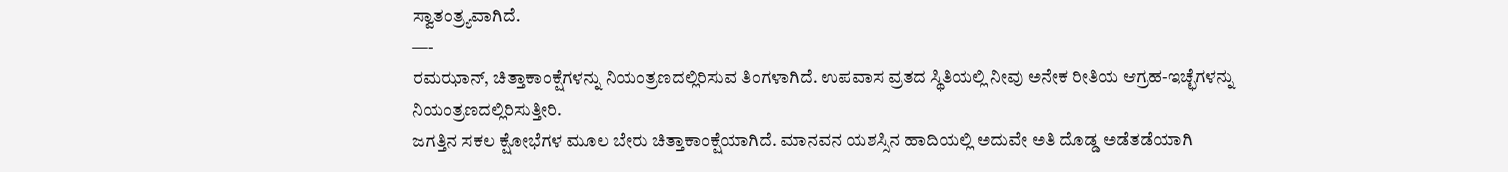ಸ್ವಾತಂತ್ರ್ಯವಾಗಿದೆ.
—-
ರಮಝಾನ್, ಚಿತ್ತಾಕಾಂಕ್ಷೆಗಳನ್ನು ನಿಯಂತ್ರಣದಲ್ಲಿರಿಸುವ ತಿಂಗಳಾಗಿದೆ. ಉಪವಾಸ ವ್ರತದ ಸ್ಥಿತಿಯಲ್ಲಿ ನೀವು ಅನೇಕ ರೀತಿಯ ಆಗ್ರಹ-ಇಚ್ಛೆಗಳನ್ನು ನಿಯಂತ್ರಣದಲ್ಲಿರಿಸುತ್ತೀರಿ.
ಜಗತ್ತಿನ ಸಕಲ ಕ್ಷೋಭೆಗಳ ಮೂಲ ಬೇರು ಚಿತ್ತಾಕಾಂಕ್ಷೆಯಾಗಿದೆ. ಮಾನವನ ಯಶಸ್ಸಿನ ಹಾದಿಯಲ್ಲಿ ಅದುವೇ ಅತಿ ದೊಡ್ಡ ಅಡೆತಡೆಯಾಗಿ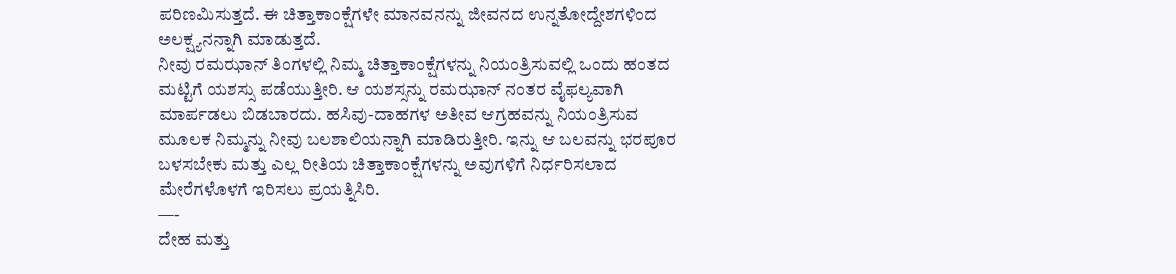ಪರಿಣಮಿಸುತ್ತದೆ. ಈ ಚಿತ್ತಾಕಾಂಕ್ಷೆಗಳೇ ಮಾನವನನ್ನು ಜೀವನದ ಉನ್ನತೋದ್ದೇಶಗಳಿಂದ ಅಲಕ್ಷ್ಯನನ್ನಾಗಿ ಮಾಡುತ್ತದೆ.
ನೀವು ರಮಝಾನ್ ತಿಂಗಳಲ್ಲಿ ನಿಮ್ಮ ಚಿತ್ತಾಕಾಂಕ್ಷೆಗಳನ್ನು ನಿಯಂತ್ರಿಸುವಲ್ಲಿ ಒಂದು ಹಂತದ ಮಟ್ಟಿಗೆ ಯಶಸ್ಸು ಪಡೆಯುತ್ತೀರಿ. ಆ ಯಶಸ್ಸನ್ನು ರಮಝಾನ್ ನಂತರ ವೈಫಲ್ಯವಾಗಿ ಮಾರ್ಪಡಲು ಬಿಡಬಾರದು. ಹಸಿವು-ದಾಹಗಳ ಅತೀವ ಆಗ್ರಹವನ್ನು ನಿಯಂತ್ರಿಸುವ ಮೂಲಕ ನಿಮ್ಮನ್ನು ನೀವು ಬಲಶಾಲಿಯನ್ನಾಗಿ ಮಾಡಿರುತ್ತೀರಿ. ಇನ್ನು ಆ ಬಲವನ್ನು ಭರಪೂರ ಬಳಸಬೇಕು ಮತ್ತು ಎಲ್ಲ ರೀತಿಯ ಚಿತ್ತಾಕಾಂಕ್ಷೆಗಳನ್ನು ಅವುಗಳಿಗೆ ನಿರ್ಧರಿಸಲಾದ ಮೇರೆಗಳೊಳಗೆ ಇರಿಸಲು ಪ್ರಯತ್ನಿಸಿರಿ.
—-
ದೇಹ ಮತ್ತು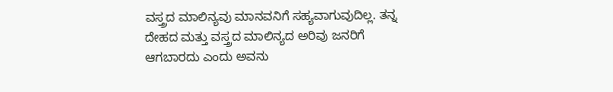ವಸ್ತ್ರದ ಮಾಲಿನ್ಯವು ಮಾನವನಿಗೆ ಸಹ್ಯವಾಗುವುದಿಲ್ಲ. ತನ್ನ ದೇಹದ ಮತ್ತು ವಸ್ತ್ರದ ಮಾಲಿನ್ಯದ ಅರಿವು ಜನರಿಗೆ ಆಗಬಾರದು ಎಂದು ಅವನು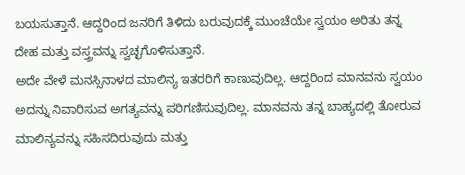ಬಯಸುತ್ತಾನೆ. ಆದ್ದರಿಂದ ಜನರಿಗೆ ತಿಳಿದು ಬರುವುದಕ್ಕೆ ಮುಂಚೆಯೇ ಸ್ವಯಂ ಅರಿತು ತನ್ನ ದೇಹ ಮತ್ತು ವಸ್ತ್ರವನ್ನು ಸ್ವಚ್ಛಗೊಳಿಸುತ್ತಾನೆ.
ಅದೇ ವೇಳೆ ಮನಸ್ಸಿನಾಳದ ಮಾಲಿನ್ಯ ಇತರರಿಗೆ ಕಾಣುವುದಿಲ್ಲ. ಆದ್ದರಿಂದ ಮಾನವನು ಸ್ವಯಂ ಅದನ್ನು ನಿವಾರಿಸುವ ಅಗತ್ಯವನ್ನು ಪರಿಗಣಿಸುವುದಿಲ್ಲ. ಮಾನವನು ತನ್ನ ಬಾಹ್ಯದಲ್ಲಿ ತೋರುವ ಮಾಲಿನ್ಯವನ್ನು ಸಹಿಸದಿರುವುದು ಮತ್ತು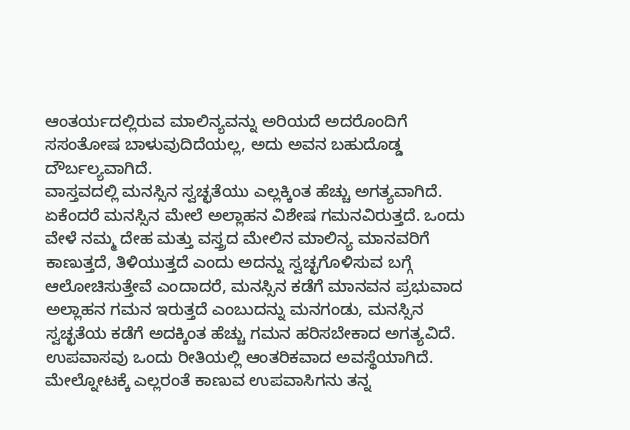ಆಂತರ್ಯದಲ್ಲಿರುವ ಮಾಲಿನ್ಯವನ್ನು ಅರಿಯದೆ ಅದರೊಂದಿಗೆ ಸಸಂತೋಷ ಬಾಳುವುದಿದೆಯಲ್ಲ, ಅದು ಅವನ ಬಹುದೊಡ್ಡ ದೌರ್ಬಲ್ಯವಾಗಿದೆ.
ವಾಸ್ತವದಲ್ಲಿ ಮನಸ್ಸಿನ ಸ್ವಚ್ಛತೆಯು ಎಲ್ಲಕ್ಕಿಂತ ಹೆಚ್ಚು ಅಗತ್ಯವಾಗಿದೆ. ಏಕೆಂದರೆ ಮನಸ್ಸಿನ ಮೇಲೆ ಅಲ್ಲಾಹನ ವಿಶೇಷ ಗಮನವಿರುತ್ತದೆ. ಒಂದು ವೇಳೆ ನಮ್ಮ ದೇಹ ಮತ್ತು ವಸ್ತ್ರದ ಮೇಲಿನ ಮಾಲಿನ್ಯ ಮಾನವರಿಗೆ ಕಾಣುತ್ತದೆ, ತಿಳಿಯುತ್ತದೆ ಎಂದು ಅದನ್ನು ಸ್ವಚ್ಛಗೊಳಿಸುವ ಬಗ್ಗೆ ಆಲೋಚಿಸುತ್ತೇವೆ ಎಂದಾದರೆ, ಮನಸ್ಸಿನ ಕಡೆಗೆ ಮಾನವನ ಪ್ರಭುವಾದ ಅಲ್ಲಾಹನ ಗಮನ ಇರುತ್ತದೆ ಎಂಬುದನ್ನು ಮನಗಂಡು, ಮನಸ್ಸಿನ ಸ್ವಚ್ಛತೆಯ ಕಡೆಗೆ ಅದಕ್ಕಿಂತ ಹೆಚ್ಚು ಗಮನ ಹರಿಸಬೇಕಾದ ಅಗತ್ಯವಿದೆ.
ಉಪವಾಸವು ಒಂದು ರೀತಿಯಲ್ಲಿ ಆಂತರಿಕವಾದ ಅವಸ್ಥೆಯಾಗಿದೆ. ಮೇಲ್ನೋಟಕ್ಕೆ ಎಲ್ಲರಂತೆ ಕಾಣುವ ಉಪವಾಸಿಗನು ತನ್ನ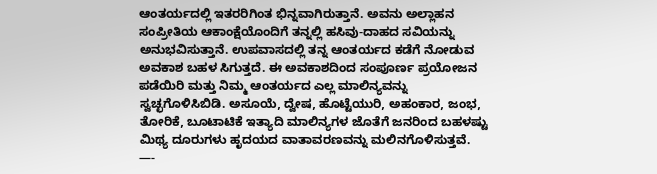ಆಂತರ್ಯದಲ್ಲಿ ಇತರರಿಗಿಂತ ಭಿನ್ನವಾಗಿರುತ್ತಾನೆ. ಅವನು ಅಲ್ಲಾಹನ ಸಂಪ್ರೀತಿಯ ಆಕಾಂಕ್ಷೆಯೊಂದಿಗೆ ತನ್ನಲ್ಲಿ ಹಸಿವು-ದಾಹದ ಸವಿಯನ್ನು ಅನುಭವಿಸುತ್ತಾನೆ. ಉಪವಾಸದಲ್ಲಿ ತನ್ನ ಆಂತರ್ಯದ ಕಡೆಗೆ ನೋಡುವ ಅವಕಾಶ ಬಹಳ ಸಿಗುತ್ತದೆ. ಈ ಅವಕಾಶದಿಂದ ಸಂಪೂರ್ಣ ಪ್ರಯೋಜನ ಪಡೆಯಿರಿ ಮತ್ತು ನಿಮ್ಮ ಆಂತರ್ಯದ ಎಲ್ಲ ಮಾಲಿನ್ಯವನ್ನು ಸ್ವಚ್ಛಗೊಳಿಸಿಬಿಡಿ. ಅಸೂಯೆ, ದ್ವೇಷ, ಹೊಟ್ಟೆಯುರಿ, ಅಹಂಕಾರ, ಜಂಭ, ತೋರಿಕೆ, ಬೂಟಾಟಿಕೆ ಇತ್ಯಾದಿ ಮಾಲಿನ್ಯಗಳ ಜೊತೆಗೆ ಜನರಿಂದ ಬಹಳಷ್ಟು ಮಿಥ್ಯ ದೂರುಗಳು ಹೃದಯದ ವಾತಾವರಣವನ್ನು ಮಲಿನಗೊಳಿಸುತ್ತವೆ.
—-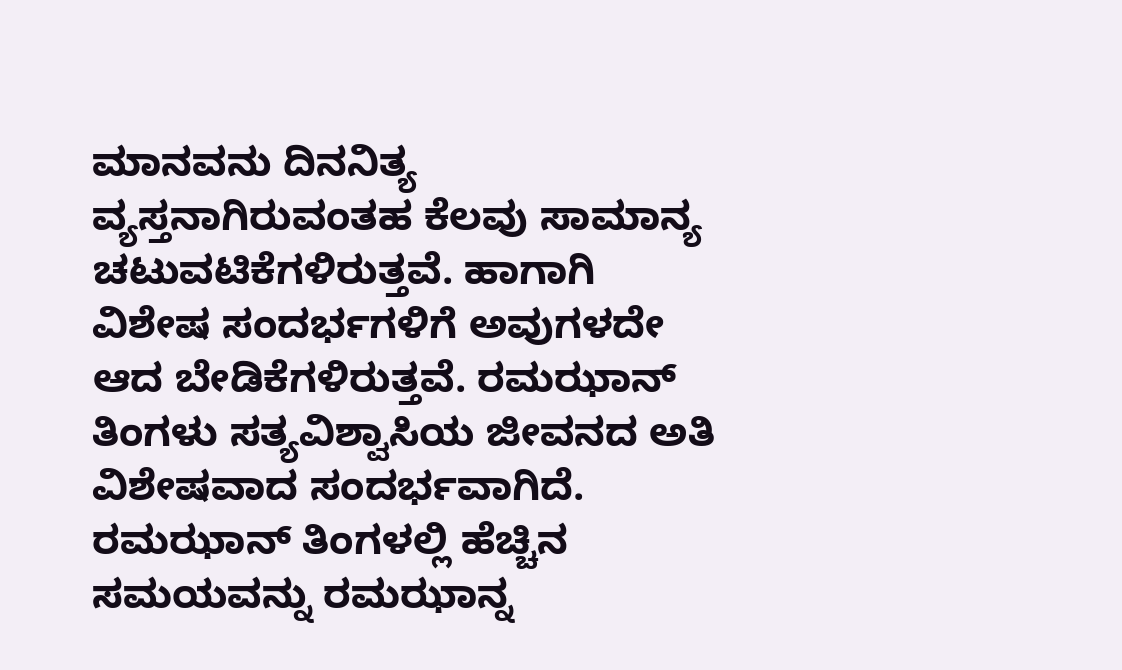ಮಾನವನು ದಿನನಿತ್ಯ ವ್ಯಸ್ತನಾಗಿರುವಂತಹ ಕೆಲವು ಸಾಮಾನ್ಯ ಚಟುವಟಿಕೆಗಳಿರುತ್ತವೆ. ಹಾಗಾಗಿ ವಿಶೇಷ ಸಂದರ್ಭಗಳಿಗೆ ಅವುಗಳದೇ ಆದ ಬೇಡಿಕೆಗಳಿರುತ್ತವೆ. ರಮಝಾನ್ ತಿಂಗಳು ಸತ್ಯವಿಶ್ವಾಸಿಯ ಜೀವನದ ಅತಿ ವಿಶೇಷವಾದ ಸಂದರ್ಭವಾಗಿದೆ. ರಮಝಾನ್ ತಿಂಗಳಲ್ಲಿ ಹೆಚ್ಚಿನ ಸಮಯವನ್ನು ರಮಝಾನ್ನ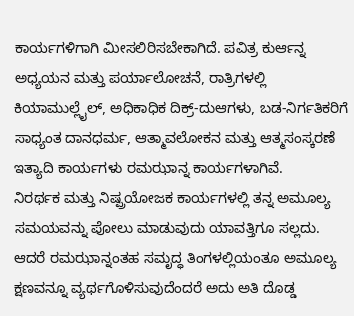ಕಾರ್ಯಗಳಿಗಾಗಿ ಮೀಸಲಿರಿಸಬೇಕಾಗಿದೆ. ಪವಿತ್ರ ಕುರ್ಆನ್ನ ಅಧ್ಯಯನ ಮತ್ತು ಪರ್ಯಾಲೋಚನೆ, ರಾತ್ರಿಗಳಲ್ಲಿ ಕಿಯಾಮುಲ್ಲೈಲ್, ಅಧಿಕಾಧಿಕ ದಿಕ್ರ್-ದುಆಗಳು, ಬಡ-ನಿರ್ಗತಿಕರಿಗೆ ಸಾಧ್ಯಂತ ದಾನಧರ್ಮ, ಆತ್ಮಾವಲೋಕನ ಮತ್ತು ಆತ್ಮಸಂಸ್ಕರಣೆ ಇತ್ಯಾದಿ ಕಾರ್ಯಗಳು ರಮಝಾನ್ನ ಕಾರ್ಯಗಳಾಗಿವೆ.
ನಿರರ್ಥಕ ಮತ್ತು ನಿಷ್ಪ್ರಯೋಜಕ ಕಾರ್ಯಗಳಲ್ಲಿ ತನ್ನ ಅಮೂಲ್ಯ ಸಮಯವನ್ನು ಪೋಲು ಮಾಡುವುದು ಯಾವತ್ತಿಗೂ ಸಲ್ಲದು. ಆದರೆ ರಮಝಾನ್ನಂತಹ ಸಮೃದ್ಧ ತಿಂಗಳಲ್ಲಿಯಂತೂ ಅಮೂಲ್ಯ ಕ್ಷಣವನ್ನೂ ವ್ಯರ್ಥಗೊಳಿಸುವುದೆಂದರೆ ಅದು ಅತಿ ದೊಡ್ಡ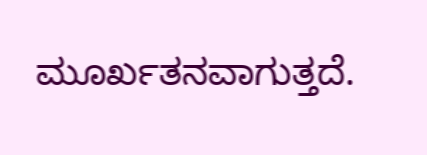ಮೂರ್ಖತನವಾಗುತ್ತದೆ.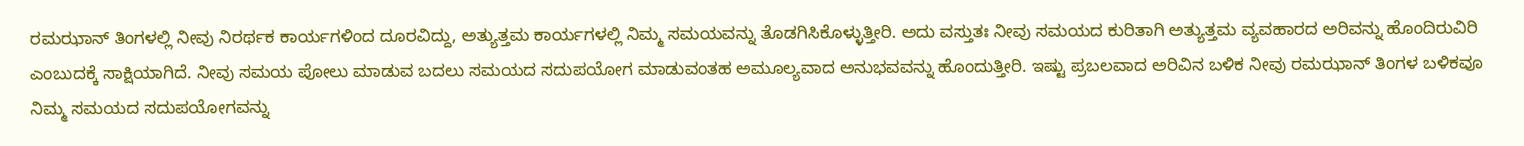ರಮಝಾನ್ ತಿಂಗಳಲ್ಲಿ ನೀವು ನಿರರ್ಥಕ ಕಾರ್ಯಗಳಿಂದ ದೂರವಿದ್ದು, ಅತ್ಯುತ್ತಮ ಕಾರ್ಯಗಳಲ್ಲಿ ನಿಮ್ಮ ಸಮಯವನ್ನು ತೊಡಗಿಸಿಕೊಳ್ಳುತ್ತೀರಿ. ಅದು ವಸ್ತುತಃ ನೀವು ಸಮಯದ ಕುರಿತಾಗಿ ಅತ್ಯುತ್ತಮ ವ್ಯವಹಾರದ ಅರಿವನ್ನು ಹೊಂದಿರುವಿರಿ ಎಂಬುದಕ್ಕೆ ಸಾಕ್ಷಿಯಾಗಿದೆ. ನೀವು ಸಮಯ ಪೋಲು ಮಾಡುವ ಬದಲು ಸಮಯದ ಸದುಪಯೋಗ ಮಾಡುವಂತಹ ಅಮೂಲ್ಯವಾದ ಅನುಭವವನ್ನು ಹೊಂದುತ್ತೀರಿ. ಇಷ್ಟು ಪ್ರಬಲವಾದ ಅರಿವಿನ ಬಳಿಕ ನೀವು ರಮಝಾನ್ ತಿಂಗಳ ಬಳಿಕವೂ ನಿಮ್ಮ ಸಮಯದ ಸದುಪಯೋಗವನ್ನು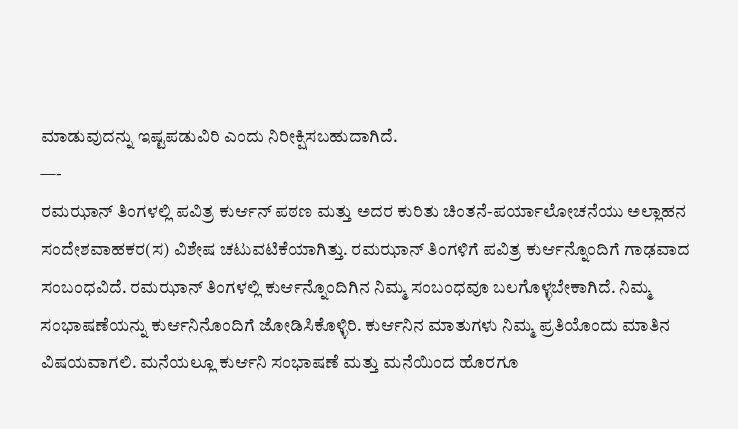ಮಾಡುವುದನ್ನು ಇಷ್ಟಪಡುವಿರಿ ಎಂದು ನಿರೀಕ್ಷಿಸಬಹುದಾಗಿದೆ.
—-
ರಮಝಾನ್ ತಿಂಗಳಲ್ಲಿ ಪವಿತ್ರ ಕುರ್ಆನ್ ಪಠಣ ಮತ್ತು ಅದರ ಕುರಿತು ಚಿಂತನೆ-ಪರ್ಯಾಲೋಚನೆಯು ಅಲ್ಲಾಹನ ಸಂದೇಶವಾಹಕರ(ಸ) ವಿಶೇಷ ಚಟುವಟಿಕೆಯಾಗಿತ್ತು. ರಮಝಾನ್ ತಿಂಗಳಿಗೆ ಪವಿತ್ರ ಕುರ್ಆನ್ನೊಂದಿಗೆ ಗಾಢವಾದ ಸಂಬಂಧವಿದೆ. ರಮಝಾನ್ ತಿಂಗಳಲ್ಲಿ ಕುರ್ಆನ್ನೊಂದಿಗಿನ ನಿಮ್ಮ ಸಂಬಂಧವೂ ಬಲಗೊಳ್ಳಬೇಕಾಗಿದೆ. ನಿಮ್ಮ ಸಂಭಾಷಣೆಯನ್ನು ಕುರ್ಆನಿನೊಂದಿಗೆ ಜೋಡಿಸಿಕೊಳ್ಳಿರಿ. ಕುರ್ಆನಿನ ಮಾತುಗಳು ನಿಮ್ಮ ಪ್ರತಿಯೊಂದು ಮಾತಿನ ವಿಷಯವಾಗಲಿ. ಮನೆಯಲ್ಲೂ ಕುರ್ಆನಿ ಸಂಭಾಷಣೆ ಮತ್ತು ಮನೆಯಿಂದ ಹೊರಗೂ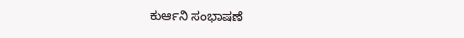ಕುರ್ಆನಿ ಸಂಭಾಷಣೆ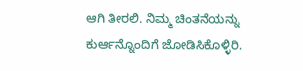ಆಗಿ ತೀರಲಿ. ನಿಮ್ಮ ಚಿಂತನೆಯನ್ನು ಕುರ್ಆನ್ನೊಂದಿಗೆ ಜೋಡಿಸಿಕೊಳ್ಳಿರಿ.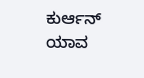ಕುರ್ಆನ್ ಯಾವ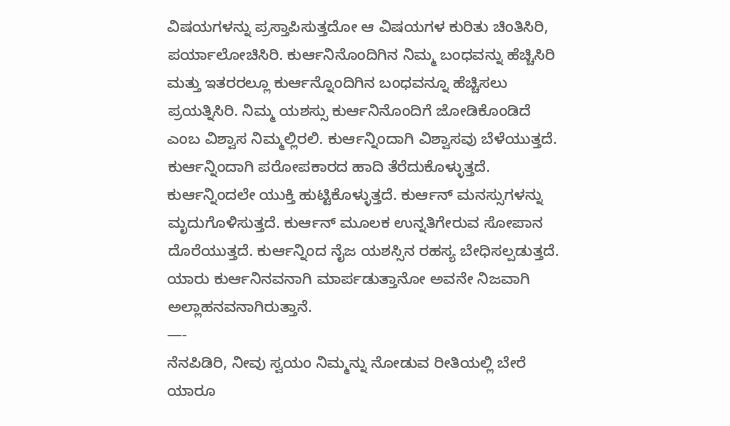ವಿಷಯಗಳನ್ನು ಪ್ರಸ್ತಾಪಿಸುತ್ತದೋ ಆ ವಿಷಯಗಳ ಕುರಿತು ಚಿಂತಿಸಿರಿ, ಪರ್ಯಾಲೋಚಿಸಿರಿ. ಕುರ್ಆನಿನೊಂದಿಗಿನ ನಿಮ್ಮ ಬಂಧವನ್ನು ಹೆಚ್ಚಿಸಿರಿ ಮತ್ತು ಇತರರಲ್ಲೂ ಕುರ್ಆನ್ನೊಂದಿಗಿನ ಬಂಧವನ್ನೂ ಹೆಚ್ಚಿಸಲು ಪ್ರಯತ್ನಿಸಿರಿ. ನಿಮ್ಮ ಯಶಸ್ಸು ಕುರ್ಆನಿನೊಂದಿಗೆ ಜೋಡಿಕೊಂಡಿದೆ ಎಂಬ ವಿಶ್ವಾಸ ನಿಮ್ಮಲ್ಲಿರಲಿ. ಕುರ್ಆನ್ನಿಂದಾಗಿ ವಿಶ್ವಾಸವು ಬೆಳೆಯುತ್ತದೆ. ಕುರ್ಆನ್ನಿಂದಾಗಿ ಪರೋಪಕಾರದ ಹಾದಿ ತೆರೆದುಕೊಳ್ಳುತ್ತದೆ. ಕುರ್ಆನ್ನಿಂದಲೇ ಯುಕ್ತಿ ಹುಟ್ಟಿಕೊಳ್ಳುತ್ತದೆ. ಕುರ್ಆನ್ ಮನಸ್ಸುಗಳನ್ನು ಮೃದುಗೊಳಿಸುತ್ತದೆ. ಕುರ್ಆನ್ ಮೂಲಕ ಉನ್ನತಿಗೇರುವ ಸೋಪಾನ ದೊರೆಯುತ್ತದೆ. ಕುರ್ಆನ್ನಿಂದ ನೈಜ ಯಶಸ್ಸಿನ ರಹಸ್ಯ ಬೇಧಿಸಲ್ಪಡುತ್ತದೆ. ಯಾರು ಕುರ್ಆನಿನವನಾಗಿ ಮಾರ್ಪಡುತ್ತಾನೋ ಅವನೇ ನಿಜವಾಗಿ ಅಲ್ಲಾಹನವನಾಗಿರುತ್ತಾನೆ.
—-
ನೆನಪಿಡಿರಿ, ನೀವು ಸ್ವಯಂ ನಿಮ್ಮನ್ನು ನೋಡುವ ರೀತಿಯಲ್ಲಿ ಬೇರೆ ಯಾರೂ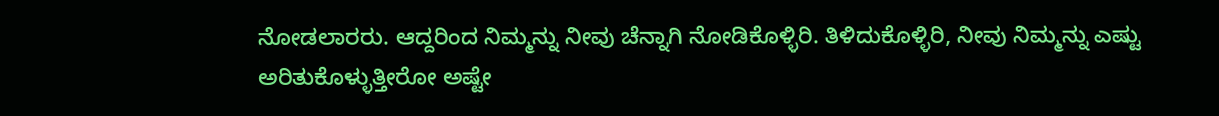ನೋಡಲಾರರು. ಆದ್ದರಿಂದ ನಿಮ್ಮನ್ನು ನೀವು ಚೆನ್ನಾಗಿ ನೋಡಿಕೊಳ್ಳಿರಿ. ತಿಳಿದುಕೊಳ್ಳಿರಿ, ನೀವು ನಿಮ್ಮನ್ನು ಎಷ್ಟು ಅರಿತುಕೊಳ್ಳುತ್ತೀರೋ ಅಷ್ಟೇ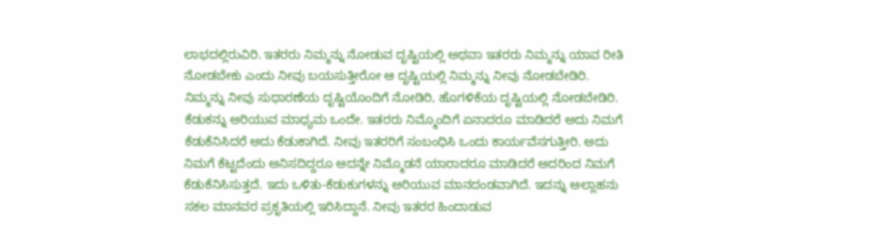ಲಾಭದಲ್ಲಿರುವಿರಿ. ಇತರರು ನಿಮ್ಮನ್ನು ನೋಡುವ ದೃಷ್ಟಿಯಲ್ಲಿ ಅಥವಾ ಇತರರು ನಿಮ್ಮನ್ನು ಯಾವ ರೀತಿ ನೋಡಬೇಕು ಎಂದು ನೀವು ಬಯಸುತ್ತೀರೋ ಆ ದೃಷ್ಟಿಯಲ್ಲಿ ನಿಮ್ಮನ್ನು ನೀವು ನೋಡಬೇಡಿರಿ. ನಿಮ್ಮನ್ನು ನೀವು ಸುಧಾರಣೆಯ ದೃಷ್ಟಿಯೊಂದಿಗೆ ನೋಡಿರಿ, ಹೊಗಳಿಕೆಯ ದೃಷ್ಟಿಯಲ್ಲಿ ನೋಡಬೇಡಿರಿ.
ಕೆಡುಕನ್ನು ಅರಿಯುವ ಮಾಧ್ಯಮ ಒಂದೇ. ಇತರರು ನಿಮ್ಮೊಂದಿಗೆ ಏನಾದರೂ ಮಾಡಿದರೆ ಅದು ನಿಮಗೆ ಕೆಡುಕೆನಿಸಿದರೆ ಅದು ಕೆಡುಕಾಗಿದೆ. ನೀವು ಇತರರಿಗೆ ಸಂಬಂಧಿಸಿ ಒಂದು ಕಾರ್ಯವೆಸಗುತ್ತೀರಿ. ಅದು ನಿಮಗೆ ಕೆಟ್ಟದೆಂದು ಅನಿಸದಿದ್ದರೂ ಅದನ್ನೇ ನಿಮ್ಮೊಡನೆ ಯಾರಾದರೂ ಮಾಡಿದರೆ ಅದರಿಂದ ನಿಮಗೆ ಕೆಡುಕೆನಿಸಿಸುತ್ತದೆ. ಇದು ಒಳಿತು-ಕೆಡುಕುಗಳನ್ನು ಅರಿಯುವ ಮಾನದಂಡವಾಗಿದೆ. ಇದನ್ನು ಅಲ್ಲಾಹನು ಸಕಲ ಮಾನವರ ಪ್ರಕೃತಿಯಲ್ಲಿ ಇರಿಸಿದ್ದಾನೆ. ನೀವು ಇತರರ ಹಿಂದಾಡುವ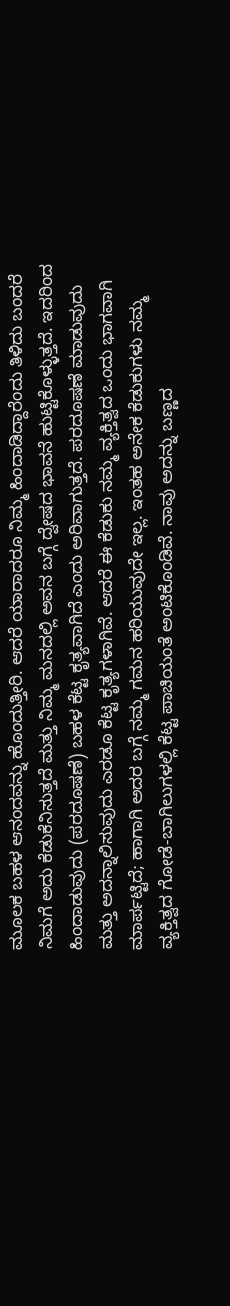ಮೂಲಕ ಬಹಳ ಆನಂದವನ್ನು ಹೊಂದುತ್ತೀರಿ. ಆದರೆ ಯಾರಾದರೂ ನಿಮ್ಮ ಹಿಂದಾಡಿದ್ದಾರೆಂದು ತಿಳಿದು ಬಂದರೆ ನಿಮಗೆ ಅದು ಕೆಡುಕೆನಿಸುತ್ತದೆ ಮತ್ತು ನಿಮ್ಮ ಮನದಲ್ಲಿ ಅವನ ಬಗ್ಗೆ ದ್ವೇಷದ ಭಾವನೆ ಹುಟ್ಟಿಕೊಳ್ಳುತ್ತದೆ. ಇದರಿಂದ ಹಿಂದಾಡುವುದು (ಪರದೂಷಣೆ) ಬಹಳ ಕೆಟ್ಟ ಕೃತ್ಯವಾಗಿದೆ ಎಂದು ಅರಿವಾಗುತ್ತದೆ. ಪರದೂಷಣೆ ಮಾಡುವುದು ಮತ್ತು ಅದನ್ನಾಲಿಸುವುದು ಎರಡೂ ಕೆಟ್ಟ ಕೃತ್ಯಗಳಾಗಿವೆ. ಆದರೆ ಈ ಕೆಡುಕು ನಮ್ಮ ವ್ಯಕ್ತಿತ್ವದ ಒಂದು ಭಾಗವಾಗಿ ಮಾರ್ಪಟ್ಟಿದೆ; ಹಾಗಾಗಿ ಅದರ ಬಗ್ಗೆ ನಮ್ಮ ಗಮನ ಹರಿಯುವುದೇ ಇಲ್ಲ. ಇಂತಹ ಅನೇಕ ಕೆಡುಕುಗಳು ನಮ್ಮ ವ್ಯಕ್ತಿತ್ವದ ಗೋಡೆ-ಬಾಗಿಲುಗಳಲ್ಲಿ ಕೆಟ್ಟ ಪಾಚಿಯಂತೆ ಅಂಟಿಕೊಂಡಿವೆ. ನಾವು ಅದನ್ನು ಬಣ್ಣದ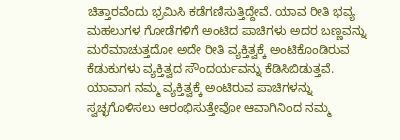ಚಿತ್ತಾರವೆಂದು ಭ್ರಮಿಸಿ ಕಡೆಗಣಿಸುತ್ತಿದ್ದೇವೆ. ಯಾವ ರೀತಿ ಭವ್ಯ ಮಹಲುಗಳ ಗೋಡೆಗಳಿಗೆ ಅಂಟಿದ ಪಾಚಿಗಳು ಅದರ ಬಣ್ಣವನ್ನು ಮರೆಮಾಚುತ್ತದೋ ಅದೇ ರೀತಿ ವ್ಯಕ್ತಿತ್ವಕ್ಕೆ ಅಂಟಿಕೊಂಡಿರುವ ಕೆಡುಕುಗಳು ವ್ಯಕ್ತಿತ್ವದ ಸೌಂದರ್ಯವನ್ನು ಕೆಡಿಸಿಬಿಡುತ್ತವೆ. ಯಾವಾಗ ನಮ್ಮ ವ್ಯಕ್ತಿತ್ವಕ್ಕೆ ಅಂಟಿರುವ ಪಾಚಿಗಳನ್ನು ಸ್ವಚ್ಛಗೊಳಿಸಲು ಆರಂಭಿಸುತ್ತೇವೋ ಆವಾಗಿನಿಂದ ನಮ್ಮ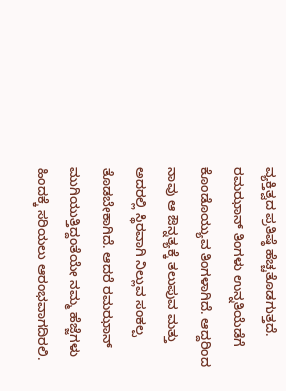ವ್ಯಕ್ತಿತ್ವದ ಪ್ರತಿಷ್ಠೆ ಹೆಚ್ಚತೊಡಗುತ್ತದೆ.
ರಮಝಾನ್ ತಿಂಗಳು ಉನ್ನತಿಯೆಡೆಗೆ ಕೊಂಡೊಯ್ಯುವ ತಿಂಗಳಾಗಿದೆ. ಆದ್ದರಿಂದ ನಾವು ಆ ಔನ್ನತ್ಯಕ್ಕೆ ತಲುಪುವ ಮತ್ತು ಅದರಲ್ಲಿ ಸ್ಥಿರವಾಗಿ ನಿಲ್ಲುವ ಸಂಕಲ್ಪ ತೊಡಬೇಕಾಗಿದೆ. ಆದರೆ ರಮಝಾನ್ ಮುಗಿಯುತ್ತಿದ್ದಂತೆಯೇ ನಮ್ಮ ಹೆಜ್ಜೆಗಳು ಹಿಂದಕ್ಕೆ ಸರಿಯಲು ಆರಂಭವಾಗದಿರಲಿ.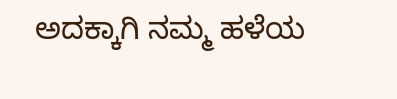ಅದಕ್ಕಾಗಿ ನಮ್ಮ ಹಳೆಯ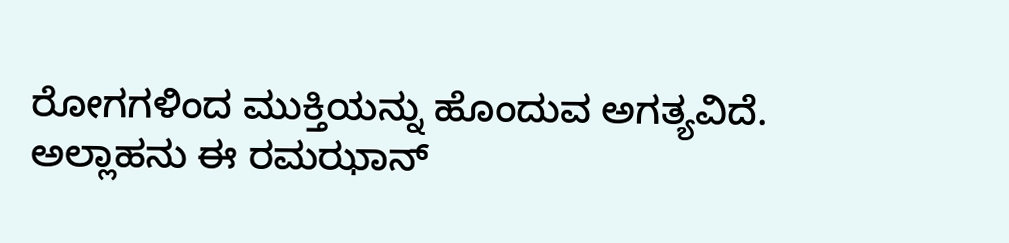ರೋಗಗಳಿಂದ ಮುಕ್ತಿಯನ್ನು ಹೊಂದುವ ಅಗತ್ಯವಿದೆ.
ಅಲ್ಲಾಹನು ಈ ರಮಝಾನ್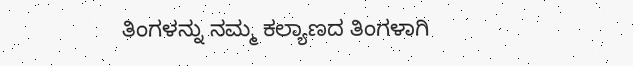ತಿಂಗಳನ್ನು ನಮ್ಮ ಕಲ್ಯಾಣದ ತಿಂಗಳಾಗಿ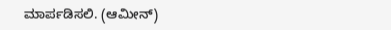ಮಾರ್ಪಡಿಸಲಿ. (ಆಮೀನ್)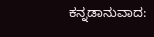ಕನ್ನಡಾನುವಾದ: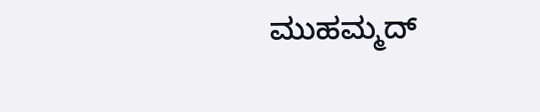ಮುಹಮ್ಮದ್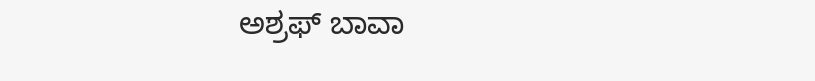ಅಶ್ರಫ್ ಬಾವಾ